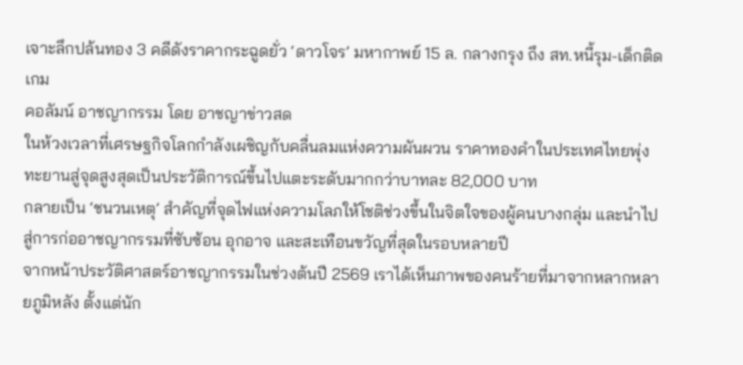เจาะลึกปล้นทอง 3 คดีดังราคากระฉูดยั่ว ‘ดาวโจร’ มหากาพย์ 15 ล. กลางกรุง ถึง สท.หนี้รุม-เด็กติดเกม
คอลัมน์ อาชญากรรม โดย อาชญาข่าวสด
ในห้วงเวลาที่เศรษฐกิจโลกกำลังเผชิญกับคลื่นลมแห่งความผันผวน ราคาทองคำในประเทศไทยพุ่งทะยานสู่จุดสูงสุดเป็นประวัติการณ์ขึ้นไปแตะระดับมากกว่าบาทละ 82,000 บาท
กลายเป็น ‘ชนวนเหตุ’ สำคัญที่จุดไฟแห่งความโลภให้โชติช่วงขึ้นในจิตใจของผู้คนบางกลุ่ม และนำไปสู่การก่ออาชญากรรมที่ซับซ้อน อุกอาจ และสะเทือนขวัญที่สุดในรอบหลายปี
จากหน้าประวัติศาสตร์อาชญากรรมในช่วงต้นปี 2569 เราได้เห็นภาพของคนร้ายที่มาจากหลากหลายภูมิหลัง ตั้งแต่นัก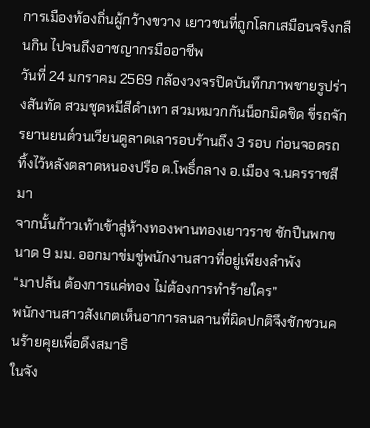การเมืองท้องถิ่นผู้กว้างขวาง เยาวชนที่ถูกโลกเสมือนจริงกลืนกิน ไปจนถึงอาชญากรมืออาชีพ
วันที่ 24 มกราคม 2569 กล้องวงจรปิดบันทึกภาพชายรูปร่างสันทัด สวมชุดหมีสีดำเทา สวมหมวกกันน็อกมิดชิด ขี่รถจักรยานยนต์วนเวียนดูลาดเลารอบร้านถึง 3 รอบ ก่อนจอดรถทิ้งไว้หลังตลาดหนองปรือ ต.โพธิ์กลาง อ.เมือง จ.นครราชสีมา
จากนั้นก้าวเท้าเข้าสู่ห้างทองพานทองเยาวราช ชักปืนพกขนาด 9 มม. ออกมาข่มขู่พนักงานสาวที่อยู่เพียงลำพัง
“มาปล้น ต้องการแค่ทอง ไม่ต้องการทำร้ายใคร”
พนักงานสาวสังเกตเห็นอาการลนลานที่ผิดปกติจึงชักชวนคนร้ายคุยเพื่อดึงสมาธิ
ในจัง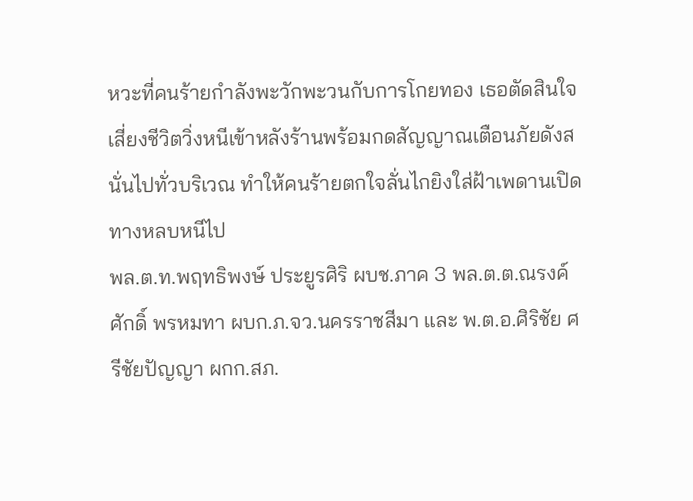หวะที่คนร้ายกำลังพะวักพะวนกับการโกยทอง เธอตัดสินใจเสี่ยงชีวิตวิ่งหนีเข้าหลังร้านพร้อมกดสัญญาณเตือนภัยดังสนั่นไปทั่วบริเวณ ทำให้คนร้ายตกใจลั่นไกยิงใส่ฝ้าเพดานเปิดทางหลบหนีไป
พล.ต.ท.พฤทธิพงษ์ ประยูรศิริ ผบช.ภาค 3 พล.ต.ต.ณรงค์ศักดิ์ พรหมทา ผบก.ภ.จว.นครราชสีมา และ พ.ต.อ.ศิริชัย ศรีชัยปัญญา ผกก.สภ.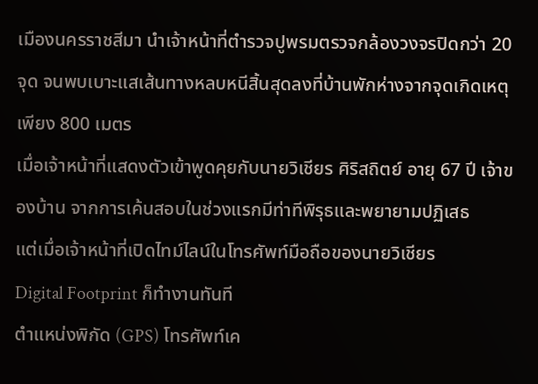เมืองนครราชสีมา นำเจ้าหน้าที่ตำรวจปูพรมตรวจกล้องวงจรปิดกว่า 20 จุด จนพบเบาะแสเส้นทางหลบหนีสิ้นสุดลงที่บ้านพักห่างจากจุดเกิดเหตุเพียง 800 เมตร
เมื่อเจ้าหน้าที่แสดงตัวเข้าพูดคุยกับนายวิเชียร ศิริสถิตย์ อายุ 67 ปี เจ้าของบ้าน จากการเค้นสอบในช่วงแรกมีท่าทีพิรุธและพยายามปฏิเสธ
แต่เมื่อเจ้าหน้าที่เปิดไทม์ไลน์ในโทรศัพท์มือถือของนายวิเชียร
Digital Footprint ก็ทำงานทันที
ตำแหน่งพิกัด (GPS) โทรศัพท์เค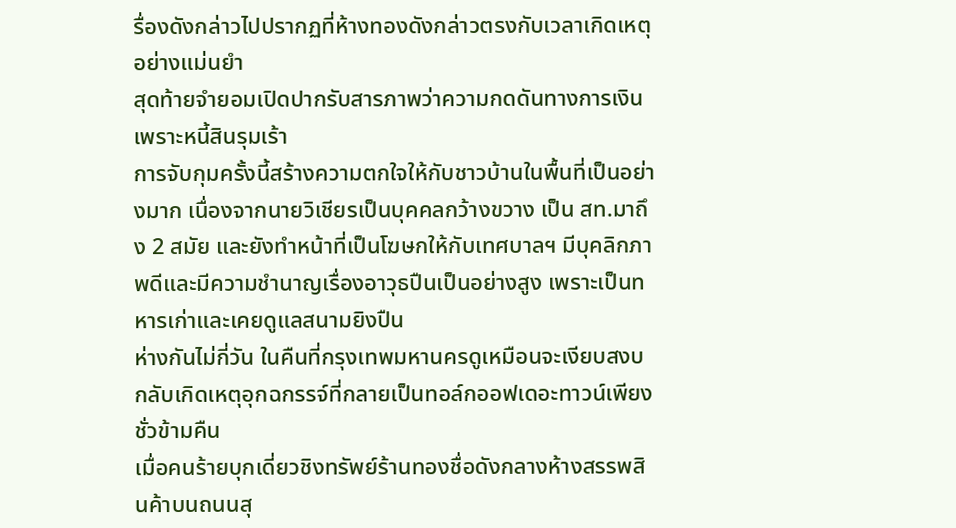รื่องดังกล่าวไปปรากฏที่ห้างทองดังกล่าวตรงกับเวลาเกิดเหตุอย่างแม่นยำ
สุดท้ายจำยอมเปิดปากรับสารภาพว่าความกดดันทางการเงิน เพราะหนี้สินรุมเร้า
การจับกุมครั้งนี้สร้างความตกใจให้กับชาวบ้านในพื้นที่เป็นอย่างมาก เนื่องจากนายวิเชียรเป็นบุคคลกว้างขวาง เป็น สท.มาถึง 2 สมัย และยังทำหน้าที่เป็นโฆษกให้กับเทศบาลฯ มีบุคลิกภาพดีและมีความชำนาญเรื่องอาวุธปืนเป็นอย่างสูง เพราะเป็นทหารเก่าและเคยดูแลสนามยิงปืน
ห่างกันไม่กี่วัน ในคืนที่กรุงเทพมหานครดูเหมือนจะเงียบสงบ กลับเกิดเหตุอุกฉกรรจ์ที่กลายเป็นทอล์กออฟเดอะทาวน์เพียงชั่วข้ามคืน
เมื่อคนร้ายบุกเดี่ยวชิงทรัพย์ร้านทองชื่อดังกลางห้างสรรพสินค้าบนถนนสุ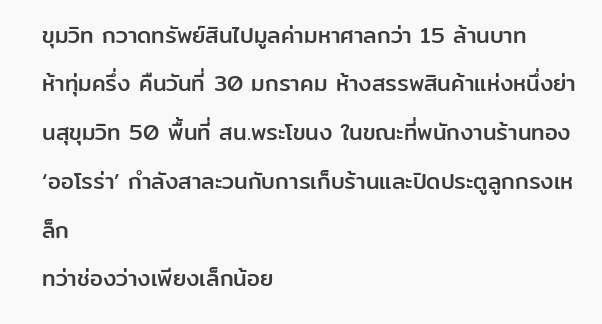ขุมวิท กวาดทรัพย์สินไปมูลค่ามหาศาลกว่า 15 ล้านบาท
ห้าทุ่มครึ่ง คืนวันที่ 30 มกราคม ห้างสรรพสินค้าแห่งหนึ่งย่านสุขุมวิท 50 พื้นที่ สน.พระโขนง ในขณะที่พนักงานร้านทอง ‘ออโรร่า’ กำลังสาละวนกับการเก็บร้านและปิดประตูลูกกรงเหล็ก
ทว่าช่องว่างเพียงเล็กน้อย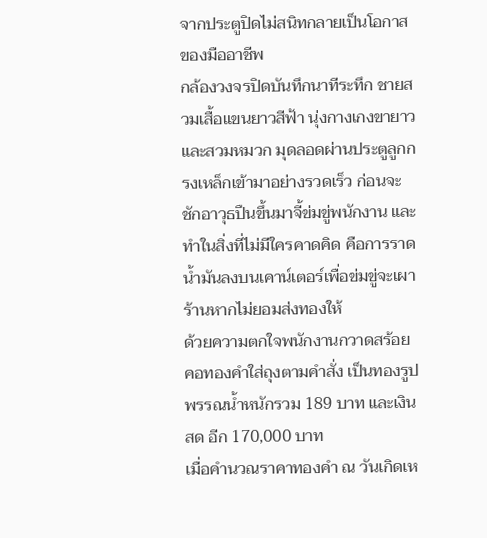จากประตูปิดไม่สนิทกลายเป็นโอกาสของมืออาชีพ
กล้องวงจรปิดบันทึกนาทีระทึก ชายสวมเสื้อแขนยาวสีฟ้า นุ่งกางเกงขายาว และสวมหมวก มุดลอดผ่านประตูลูกกรงเหล็กเข้ามาอย่างรวดเร็ว ก่อนจะชักอาวุธปืนขึ้นมาจี้ข่มขู่พนักงาน และทำในสิ่งที่ไม่มีใครคาดคิด คือการราดน้ำมันลงบนเคาน์เตอร์เพื่อข่มขู่จะเผาร้านหากไม่ยอมส่งทองให้
ด้วยความตกใจพนักงานกวาดสร้อยคอทองคำใส่ถุงตามคำสั่ง เป็นทองรูปพรรณน้ำหนักรวม 189 บาท และเงินสด อีก 170,000 บาท
เมื่อคำนวณราคาทองคำ ณ วันเกิดเห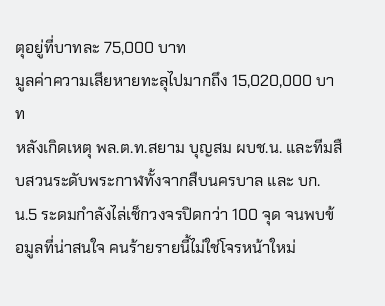ตุอยู่ที่บาทละ 75,000 บาท
มูลค่าความเสียหายทะลุไปมากถึง 15,020,000 บาท
หลังเกิดเหตุ พล.ต.ท.สยาม บุญสม ผบช.น. และทีมสืบสวนระดับพระกาฬทั้งจากสืบนครบาล และ บก.น.5 ระดมกำลังไล่เช็กวงจรปิดกว่า 100 จุด จนพบข้อมูลที่น่าสนใจ คนร้ายรายนี้ไม่ใช่โจรหน้าใหม่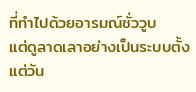ที่ทำไปด้วยอารมณ์ชั่ววูบ
แต่ดูลาดเลาอย่างเป็นระบบตั้งแต่วัน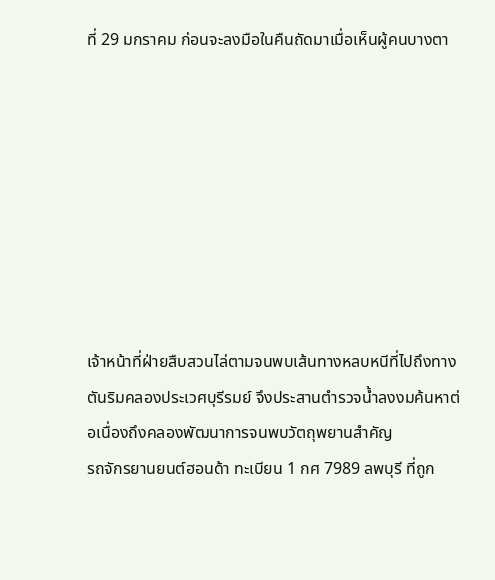ที่ 29 มกราคม ก่อนจะลงมือในคืนถัดมาเมื่อเห็นผู้คนบางตา








เจ้าหน้าที่ฝ่ายสืบสวนไล่ตามจนพบเส้นทางหลบหนีที่ไปถึงทางตันริมคลองประเวศบุรีรมย์ จึงประสานตำรวจน้ำลงงมค้นหาต่อเนื่องถึงคลองพัฒนาการจนพบวัตถุพยานสำคัญ
รถจักรยานยนต์ฮอนด้า ทะเบียน 1 กศ 7989 ลพบุรี ที่ถูก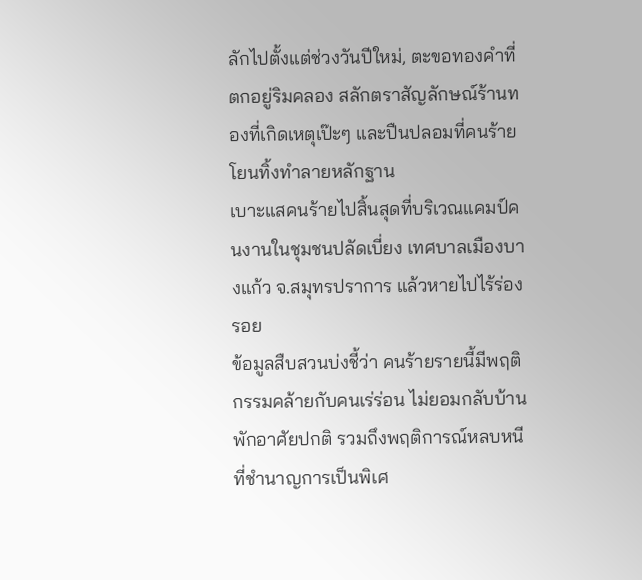ลักไปตั้งแต่ช่วงวันปีใหม่, ตะขอทองคำที่ตกอยู่ริมคลอง สลักตราสัญลักษณ์ร้านทองที่เกิดเหตุเป๊ะๆ และปืนปลอมที่คนร้ายโยนทิ้งทำลายหลักฐาน
เบาะแสคนร้ายไปสิ้นสุดที่บริเวณแคมป์คนงานในชุมชนปลัดเบี่ยง เทศบาลเมืองบางแก้ว จ.สมุทรปราการ แล้วหายไปไร้ร่องรอย
ข้อมูลสืบสวนบ่งชี้ว่า คนร้ายรายนี้มีพฤติกรรมคล้ายกับคนเร่ร่อน ไม่ยอมกลับบ้านพักอาศัยปกติ รวมถึงพฤติการณ์หลบหนีที่ชำนาญการเป็นพิเศ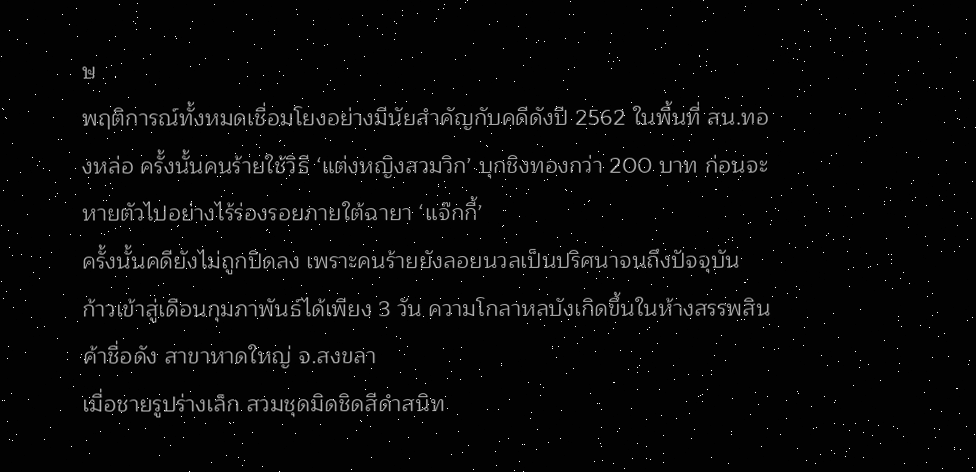ษ
พฤติการณ์ทั้งหมดเชื่อมโยงอย่างมีนัยสำคัญกับคดีดังปี 2562 ในพื้นที่ สน.ทองหล่อ ครั้งนั้นคนร้ายใช้วิธี ‘แต่งหญิงสวมวิก’ บุกชิงทองกว่า 200 บาท ก่อนจะหายตัวไปอย่างไร้ร่องรอยภายใต้ฉายา ‘แจ๊กกี้’
ครั้งนั้นคดียังไม่ถูกปิดลง เพราะคนร้ายยังลอยนวลเป็นปริศนาจนถึงปัจจุบัน
ก้าวเข้าสู่เดือนกุมภาพันธ์ได้เพียง 3 วัน ความโกลาหลบังเกิดขึ้นในห้างสรรพสินค้าชื่อดัง สาขาหาดใหญ่ จ.สงขลา
เมื่อชายรูปร่างเล็ก สวมชุดมิดชิดสีดำสนิท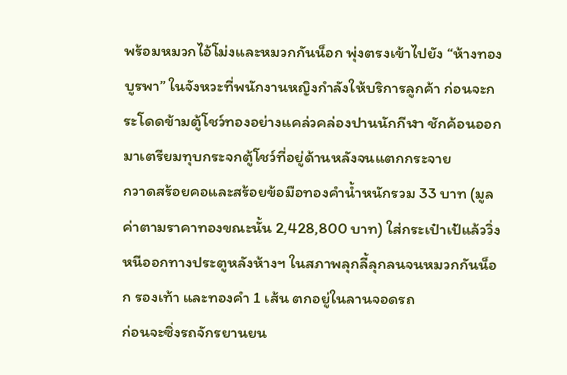พร้อมหมวกไอ้โม่งและหมวกกันน็อก พุ่งตรงเข้าไปยัง “ห้างทองบูรพา” ในจังหวะที่พนักงานหญิงกำลังให้บริการลูกค้า ก่อนจะกระโดดข้ามตู้โชว์ทองอย่างแคล่วคล่องปานนักกีฬา ชักค้อนออกมาเตรียมทุบกระจกตู้โชว์ที่อยู่ด้านหลังจนแตกกระจาย
กวาดสร้อยคอและสร้อยข้อมือทองคำน้ำหนักรวม 33 บาท (มูลค่าตามราคาทองขณะนั้น 2,428,800 บาท) ใส่กระเป๋าเป้แล้ววิ่งหนีออกทางประตูหลังห้างฯ ในสภาพลุกลี้ลุกลนจนหมวกกันน็อก รองเท้า และทองคำ 1 เส้น ตกอยู่ในลานจอดรถ
ก่อนจะซิ่งรถจักรยานยน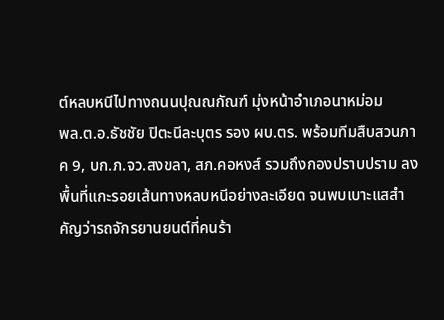ต์หลบหนีไปทางถนนปุณณกัณฑ์ มุ่งหน้าอำเภอนาหม่อม
พล.ต.อ.ธัชชัย ปิตะนีละบุตร รอง ผบ.ตร. พร้อมทีมสืบสวนภาค 9, บก.ภ.จว.สงขลา, สภ.คอหงส์ รวมถึงกองปราบปราม ลงพื้นที่แกะรอยเส้นทางหลบหนีอย่างละเอียด จนพบเบาะแสสำคัญว่ารถจักรยานยนต์ที่คนร้า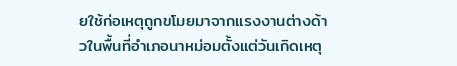ยใช้ก่อเหตุถูกขโมยมาจากแรงงานต่างด้าวในพื้นที่อำเภอนาหม่อมตั้งแต่วันเกิดเหตุ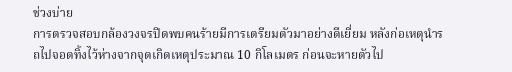ช่วงบ่าย
การตรวจสอบกล้องวงจรปิดพบคนร้ายมีการเตรียมตัวมาอย่างดีเยี่ยม หลังก่อเหตุนำรถไปจอดทิ้งไว้ห่างจากจุดเกิดเหตุประมาณ 10 กิโลเมตร ก่อนจะหายตัวไป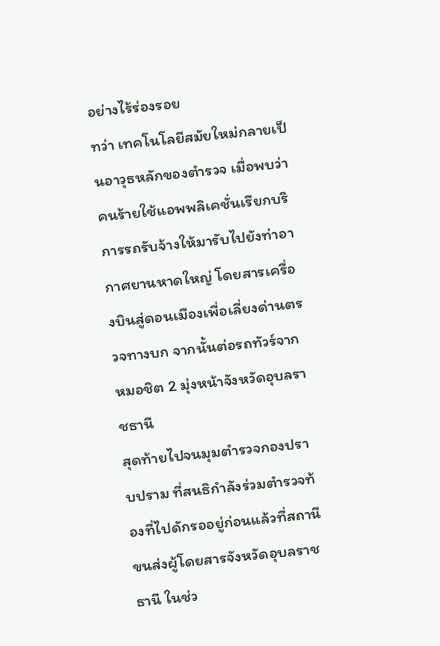อย่างไร้ร่องรอย
ทว่า เทคโนโลยีสมัยใหม่กลายเป็นอาวุธหลักของตำรวจ เมื่อพบว่า คนร้ายใช้แอพพลิเคชั่นเรียกบริการรถรับจ้างให้มารับไปยังท่าอากาศยานหาดใหญ่ โดยสารเครื่องบินสู่ดอนเมืองเพื่อเลี่ยงด่านตรวจทางบก จากนั้นต่อรถทัวร์จากหมอชิต 2 มุ่งหน้าจังหวัดอุบลราชธานี
สุดท้ายไปจนมุมตำรวจกองปราบปราม ที่สนธิกำลังร่วมตำรวจท้องที่ไปดักรออยู่ก่อนแล้วที่สถานีขนส่งผู้โดยสารจังหวัดอุบลราชธานี ในช่ว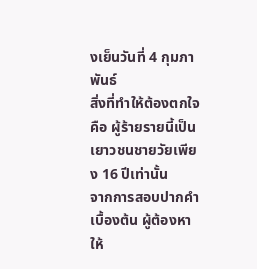งเย็นวันที่ 4 กุมภาพันธ์
สิ่งที่ทำให้ต้องตกใจคือ ผู้ร้ายรายนี้เป็นเยาวชนชายวัยเพียง 16 ปีเท่านั้น
จากการสอบปากคำเบื้องต้น ผู้ต้องหาให้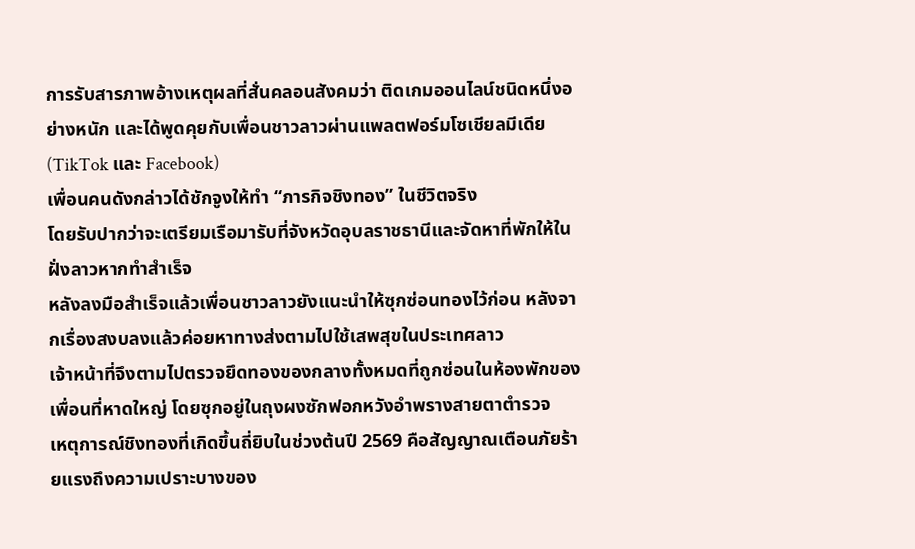การรับสารภาพอ้างเหตุผลที่สั่นคลอนสังคมว่า ติดเกมออนไลน์ชนิดหนึ่งอย่างหนัก และได้พูดคุยกับเพื่อนชาวลาวผ่านแพลตฟอร์มโซเชียลมีเดีย (TikTok และ Facebook)
เพื่อนคนดังกล่าวได้ชักจูงให้ทำ “ภารกิจชิงทอง” ในชีวิตจริง
โดยรับปากว่าจะเตรียมเรือมารับที่จังหวัดอุบลราชธานีและจัดหาที่พักให้ในฝั่งลาวหากทำสำเร็จ
หลังลงมือสำเร็จแล้วเพื่อนชาวลาวยังแนะนำให้ซุกซ่อนทองไว้ก่อน หลังจากเรื่องสงบลงแล้วค่อยหาทางส่งตามไปใช้เสพสุขในประเทศลาว
เจ้าหน้าที่จึงตามไปตรวจยึดทองของกลางทั้งหมดที่ถูกซ่อนในห้องพักของเพื่อนที่หาดใหญ่ โดยซุกอยู่ในถุงผงซักฟอกหวังอำพรางสายตาตำรวจ
เหตุการณ์ชิงทองที่เกิดขึ้นถี่ยิบในช่วงต้นปี 2569 คือสัญญาณเตือนภัยร้ายแรงถึงความเปราะบางของ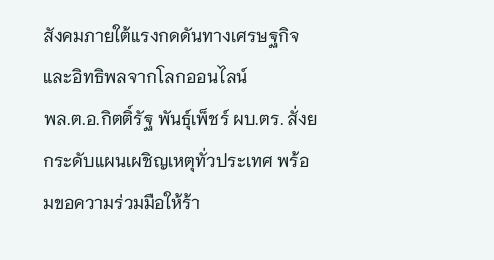สังคมภายใต้แรงกดดันทางเศรษฐกิจและอิทธิพลจากโลกออนไลน์
พล.ต.อ.กิตติ์รัฐ พันธุ์เพ็ชร์ ผบ.ตร. สั่งยกระดับแผนเผชิญเหตุทั่วประเทศ พร้อมขอความร่วมมือให้ร้า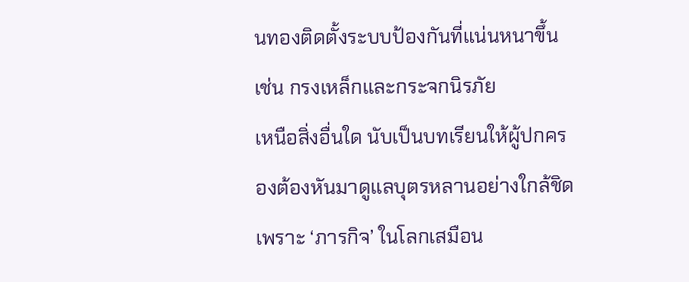นทองติดตั้งระบบป้องกันที่แน่นหนาขึ้น เช่น กรงเหล็กและกระจกนิรภัย
เหนือสิ่งอื่นใด นับเป็นบทเรียนให้ผู้ปกครองต้องหันมาดูแลบุตรหลานอย่างใกล้ชิด
เพราะ ‘ภารกิจ’ ในโลกเสมือน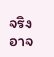จริง อาจ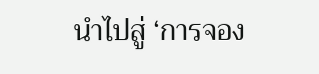นำไปสู่ ‘การจอง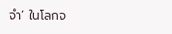จำ’ ในโลกจ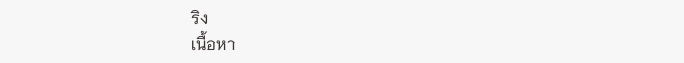ริง
เนื้อหา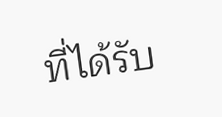ที่ได้รับ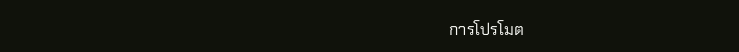การโปรโมต